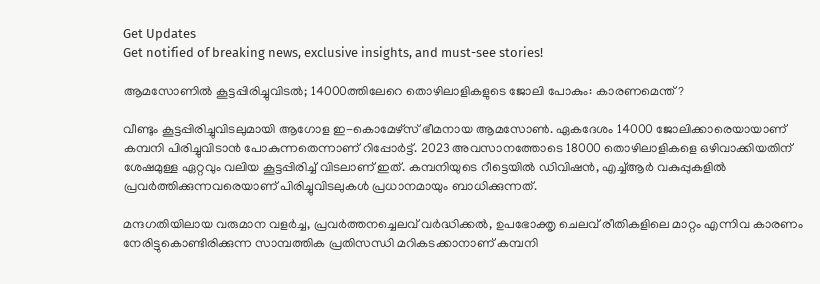Get Updates
Get notified of breaking news, exclusive insights, and must-see stories!

ആമസോണില്‍ കൂട്ടപ്പിരിച്ചുവിടല്‍; 14000ത്തിലേറെ തൊഴിലാളികളുടെ ജോലി പോകും: കാരണമെന്ത്?

വീണ്ടും കൂട്ടപ്പിരിച്ചുവിടലുമായി ആഗോള ഇ-കൊമേഴ്സ് ഭീമനായ ആമസോണ്‍. ഏകദേശം 14000 ജോലിക്കാരെയായാണ് കമ്പനി പിരിച്ചുവിടാന്‍ പോകുന്നതെന്നാണ് റിപ്പോർട്ട്. 2023 അവസാനത്തോടെ 18000 തൊഴിലാളികളെ ഒഴിവാക്കിയതിന് ശേഷമുള്ള ഏറ്റവും വലിയ കൂട്ടപ്പിരിച്ച് വിടലാണ് ഇത്. കമ്പനിയുടെ റീട്ടെയിൽ ഡിവിഷൻ, എച്ച്ആർ വകുപ്പുകളില്‍ പ്രവർത്തിക്കുന്നവരെയാണ് പിരിച്ചുവിടലുകൾ പ്രധാനമായും ബാധിക്കുന്നത്.

മന്ദഗതിയിലായ വരുമാന വളർച്ച, പ്രവർത്തനച്ചെലവ് വർദ്ധിക്കൽ, ഉപഭോക്തൃ ചെലവ് രീതികളിലെ മാറ്റം എന്നിവ കാരണം നേരിട്ടുകൊണ്ടിരിക്കുന്ന സാമ്പത്തിക പ്രതിസന്ധി മറികടക്കാനാണ് കമ്പനി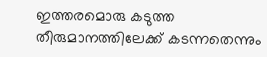ഇത്തരമൊരു കടുത്ത തീരുമാനത്തിലേക്ക് കടന്നതെന്നും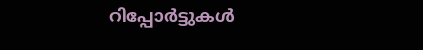റിപ്പോർട്ടുകള്‍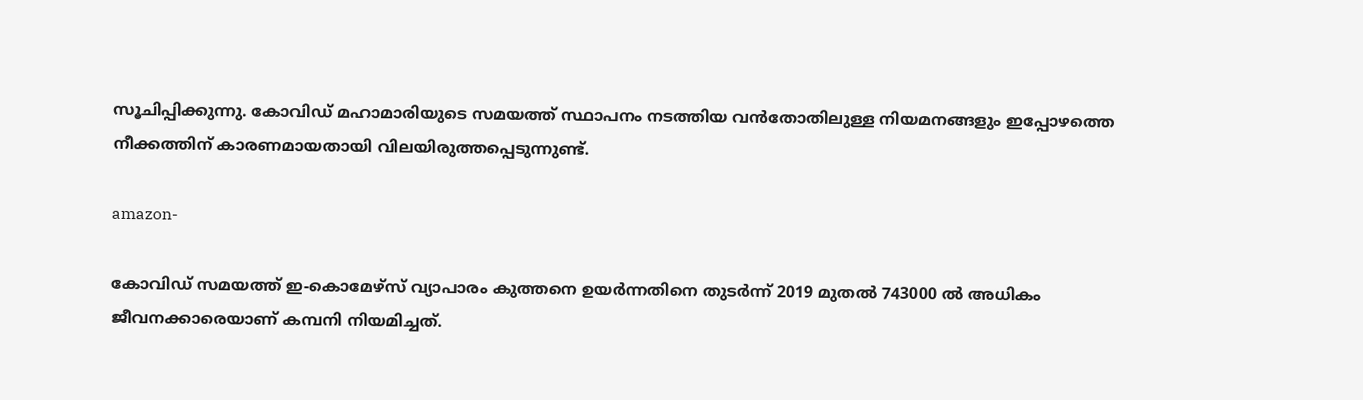സൂചിപ്പിക്കുന്നു. കോവിഡ് മഹാമാരിയുടെ സമയത്ത് സ്ഥാപനം നടത്തിയ വന്‍തോതിലുള്ള നിയമനങ്ങളും ഇപ്പോഴത്തെ നീക്കത്തിന് കാരണമായതായി വിലയിരുത്തപ്പെടുന്നുണ്ട്.

amazon-

കോവിഡ് സമയത്ത് ഇ-കൊമേഴ്‌സ് വ്യാപാരം കുത്തനെ ഉയർന്നതിനെ തുടർന്ന് 2019 മുതൽ 743000 ൽ അധികം ജീവനക്കാരെയാണ് കമ്പനി നിയമിച്ചത്.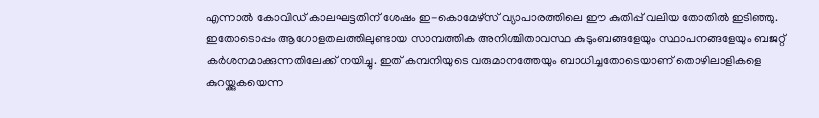എന്നാല്‍ കോവിഡ് കാലഘട്ടതിന് ശേഷം ഇ-കൊമേഴ്സ് വ്യാപാരത്തിലെ ഈ കുതിപ്പ് വലിയ തോതില്‍ ഇടിഞ്ഞു. ഇതോടൊപ്പം ആഗോളതലത്തിലുണ്ടായ സാമ്പത്തിക അനിശ്ചിതാവസ്ഥ കുടുംബങ്ങളേയും സ്ഥാപനങ്ങളേയും ബജറ്റ് കർശനമാക്കുന്നതിലേക്ക് നയിച്ചു. ഇത് കമ്പനിയുടെ വരുമാനത്തേയും ബാധിച്ചതോടെയാണ് തൊഴിലാളികളെ കുറയ്ക്കുകയെന്ന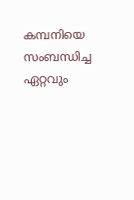കമ്പനിയെ സംബന്ധിച്ച ഏറ്റവും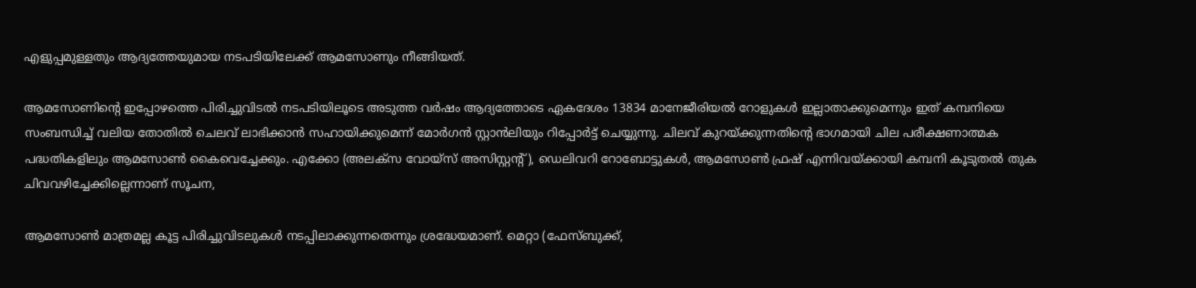എളുപ്പമുള്ളതും ആദ്യത്തേയുമായ നടപടിയിലേക്ക് ആമസോണും നീങ്ങിയത്.

ആമസോണിന്റെ ഇപ്പോഴത്തെ പിരിച്ചുവിടല്‍ നടപടിയിലൂടെ അടുത്ത വർഷം ആദ്യത്തോടെ ഏകദേശം 13834 മാനേജീരിയൽ റോളുകൾ ഇല്ലാതാക്കുമെന്നും ഇത് കമ്പനിയെ സംബന്ധിച്ച് വലിയ തോതില്‍ ചെലവ് ലാഭിക്കാന്‍ സഹായിക്കുമെന്ന് മോർഗൻ സ്റ്റാൻലിയും റിപ്പോർട്ട് ചെയ്യുന്നു. ചിലവ് കുറയ്ക്കുന്നതിന്റെ ഭാഗമായി ചില പരീക്ഷണാത്മക പദ്ധതികളിലും ആമസോണ്‍ കൈവെച്ചേക്കും. എക്കോ (അലക്സ വോയ്‌സ് അസിസ്റ്റന്റ്), ഡെലിവറി റോബോട്ടുകൾ, ആമസോണ്‍ ഫ്രഷ് എന്നിവയ്ക്കായി കമ്പനി കൂടുതല്‍ തുക ചിവവഴിച്ചേക്കില്ലെന്നാണ് സൂചന,

ആമസോൺ മാത്രമല്ല കൂട്ട പിരിച്ചുവിടലുകൾ നടപ്പിലാക്കുന്നതെന്നും ശ്രദ്ധേയമാണ്. മെറ്റാ (ഫേസ്ബുക്ക്,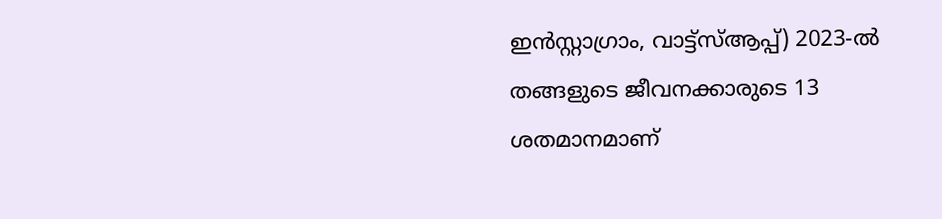ഇൻസ്റ്റാഗ്രാം, വാട്ട്‌സ്ആപ്പ്) 2023-ൽ തങ്ങളുടെ ജീവനക്കാരുടെ 13 ശതമാനമാണ്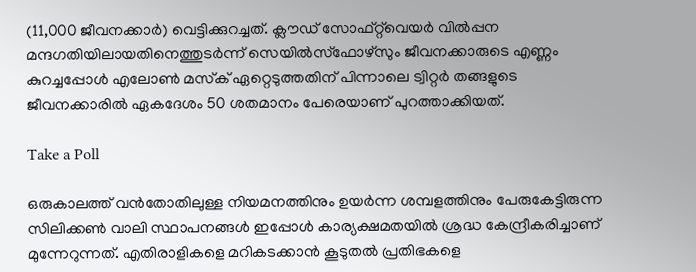(11,000 ജീവനക്കാർ) വെട്ടിക്കുറച്ചത്. ക്ലൗഡ് സോഫ്റ്റ്‌വെയർ വിൽപ്പന മന്ദഗതിയിലായതിനെത്തുടർന്ന് സെയിൽസ്ഫോഴ്‌സും ജീവനക്കാരുടെ എണ്ണം കുറച്ചപ്പോള്‍ എലോൺ മസ്‌ക് ഏറ്റെടുത്തതിന് പിന്നാലെ ട്വിറ്റർ തങ്ങളുടെ ജീവനക്കാരില്‍ ഏകദേശം 50 ശതമാനം പേരെയാണ് പുറത്താക്കിയത്.

Take a Poll

ഒരുകാലത്ത് വന്‍തോതിലുള്ള നിയമനത്തിനും ഉയർന്ന ശമ്പളത്തിനും പേരുകേട്ടിരുന്ന സിലിക്കൺ വാലി സ്ഥാപനങ്ങൾ ഇപ്പോൾ കാര്യക്ഷമതയിൽ ശ്രദ്ധ കേന്ദ്രീകരിച്ചാണ് മുന്നേറുന്നത്. എതിരാളികളെ മറികടക്കാൻ കൂടുതല്‍ പ്രതിഭകളെ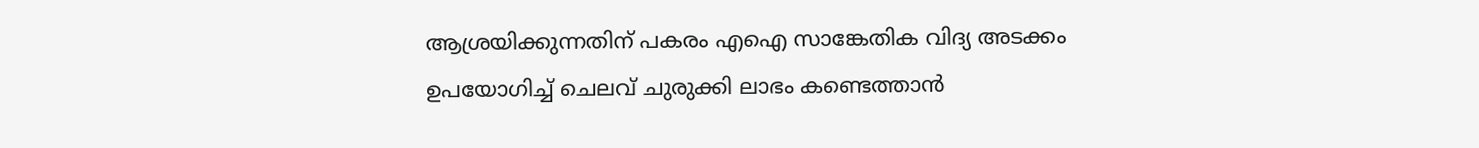ആശ്രയിക്കുന്നതിന് പകരം എഐ സാങ്കേതിക വിദ്യ അടക്കം ഉപയോഗിച്ച് ചെലവ് ചുരുക്കി ലാഭം കണ്ടെത്താന്‍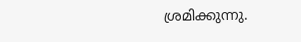ശ്രമിക്കുന്നു.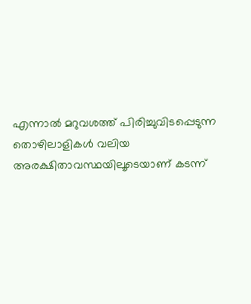എന്നാല്‍ മറുവശത്ത് പിരിച്ചുവിടപ്പെടുന്ന തൊഴിലാളികള്‍ വലിയ അരക്ഷിതാവസ്ഥയിലൂടെയാണ് കടന്ന്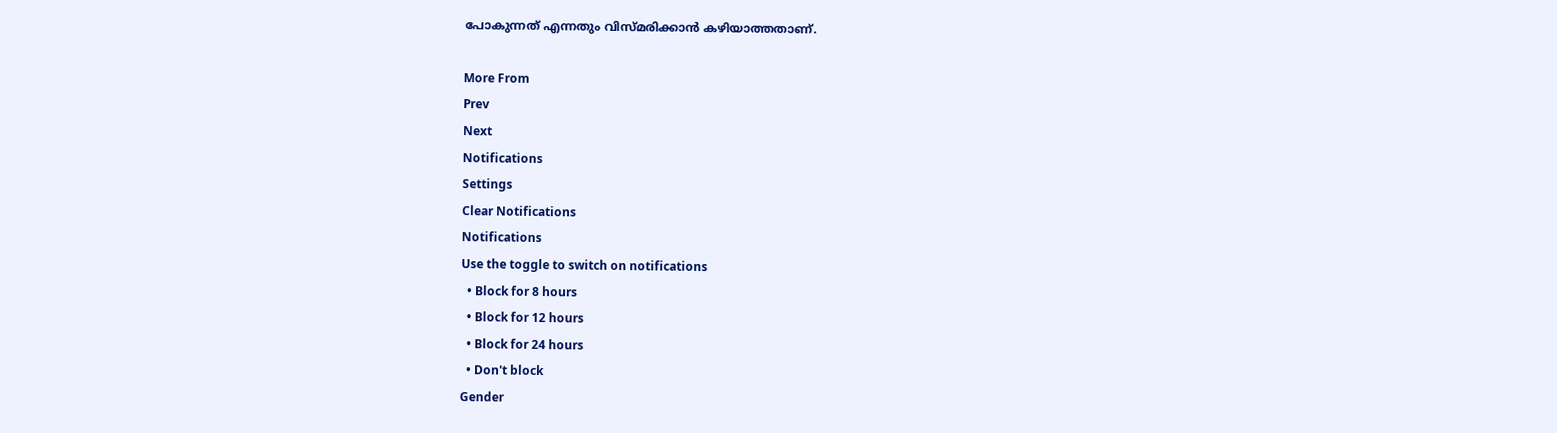പോകുന്നത് എന്നതും വിസ്മരിക്കാന്‍ കഴിയാത്തതാണ്.

More From
Prev
Next
Notifications
Settings
Clear Notifications
Notifications
Use the toggle to switch on notifications
  • Block for 8 hours
  • Block for 12 hours
  • Block for 24 hours
  • Don't block
Gender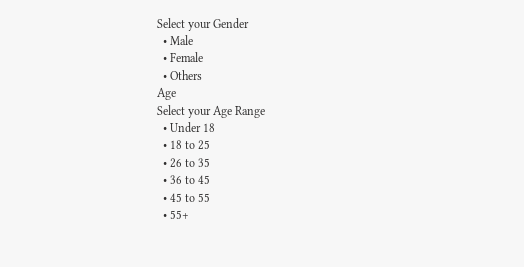Select your Gender
  • Male
  • Female
  • Others
Age
Select your Age Range
  • Under 18
  • 18 to 25
  • 26 to 35
  • 36 to 45
  • 45 to 55
  • 55+